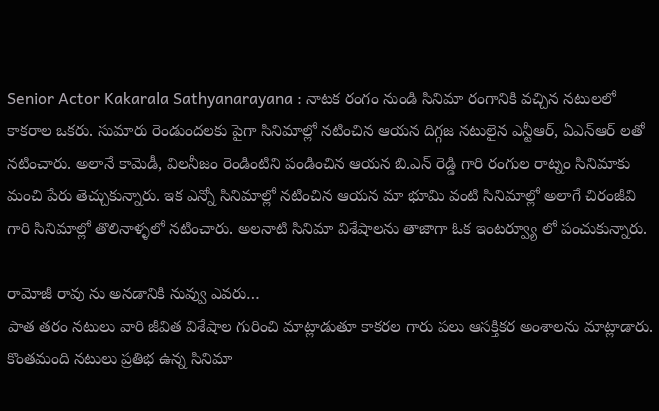Senior Actor Kakarala Sathyanarayana : నాటక రంగం నుండి సినిమా రంగానికి వచ్చిన నటులలో కాకరాల ఒకరు. సుమారు రెండుందలకు పైగా సినిమాల్లో నటించిన ఆయన దిగ్గజ నటులైన ఎన్టీఆర్, ఏఎన్ఆర్ లతో నటించారు. అలానే కామెడీ, విలనీజం రెండింటిని పండించిన ఆయన బి.ఎన్ రెడ్డి గారి రంగుల రాట్నం సినిమాకు మంచి పేరు తెచ్చుకున్నారు. ఇక ఎన్నో సినిమాల్లో నటించిన ఆయన మా భూమి వంటి సినిమాల్లో అలాగే చిరంజీవి గారి సినిమాల్లో తొలినాళ్ళలో నటించారు. అలనాటి సినిమా విశేషాలను తాజాగా ఓక ఇంటర్వ్యూ లో పంచుకున్నారు.

రామోజీ రావు ను అనడానికి నువ్వు ఎవరు…
పాత తరం నటులు వారి జీవిత విశేషాల గురించి మాట్లాడుతూ కాకరల గారు పలు ఆసక్తికర అంశాలను మాట్లాడారు. కొంతమంది నటులు ప్రతిభ ఉన్న సినిమా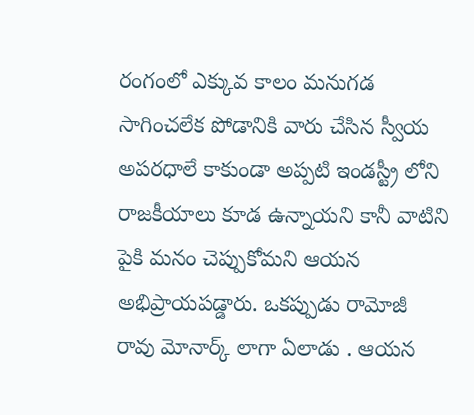రంగంలో ఎక్కువ కాలం మనుగడ సాగించలేక పోడానికి వారు చేసిన స్వీయ అపరధాలే కాకుండా అప్పటి ఇండస్ట్రీ లోని రాజకీయాలు కూడ ఉన్నాయని కానీ వాటిని పైకి మనం చెప్పుకోమని ఆయన అభిప్రాయపడ్డారు. ఒకప్పుడు రామోజీ రావు మోనార్క్ లాగా ఏలాడు . ఆయన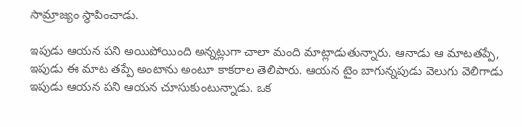సామ్రాజ్యం స్థాపించాడు.

ఇపుడు ఆయన పని అయిపోయింది అన్నట్లుగా చాలా మంది మాట్లాడుతున్నారు. ఆనాడు ఆ మాటతప్పే, ఇపుడు ఈ మాట తప్పే అంటాను అంటూ కాకరాల తెలిపారు. ఆయన టైం బాగున్నపుడు వెలుగు వెలిగాడు ఇపుడు ఆయన పని ఆయన చూసుకుంటున్నాడు. ఒక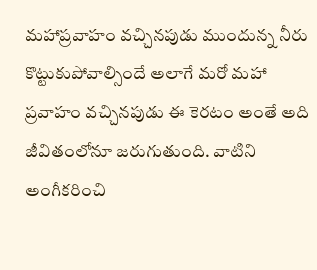మహాప్రవాహం వచ్చినపుడు ముందున్న నీరు కొట్టుకుపోవాల్సిందే అలాగే మరో మహా ప్రవాహం వచ్చినపుడు ఈ కెరటం అంతే అది జీవితంలోనూ జరుగుతుంది. వాటిని అంగీకరించి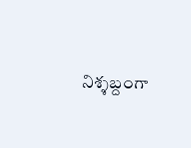నిశ్శబ్దంగా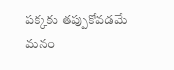పక్కకు తప్పుకోవడమే మనం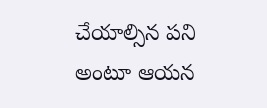చేయాల్సిన పని అంటూ ఆయన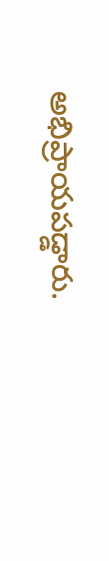అభిప్రాయపడ్డారు.